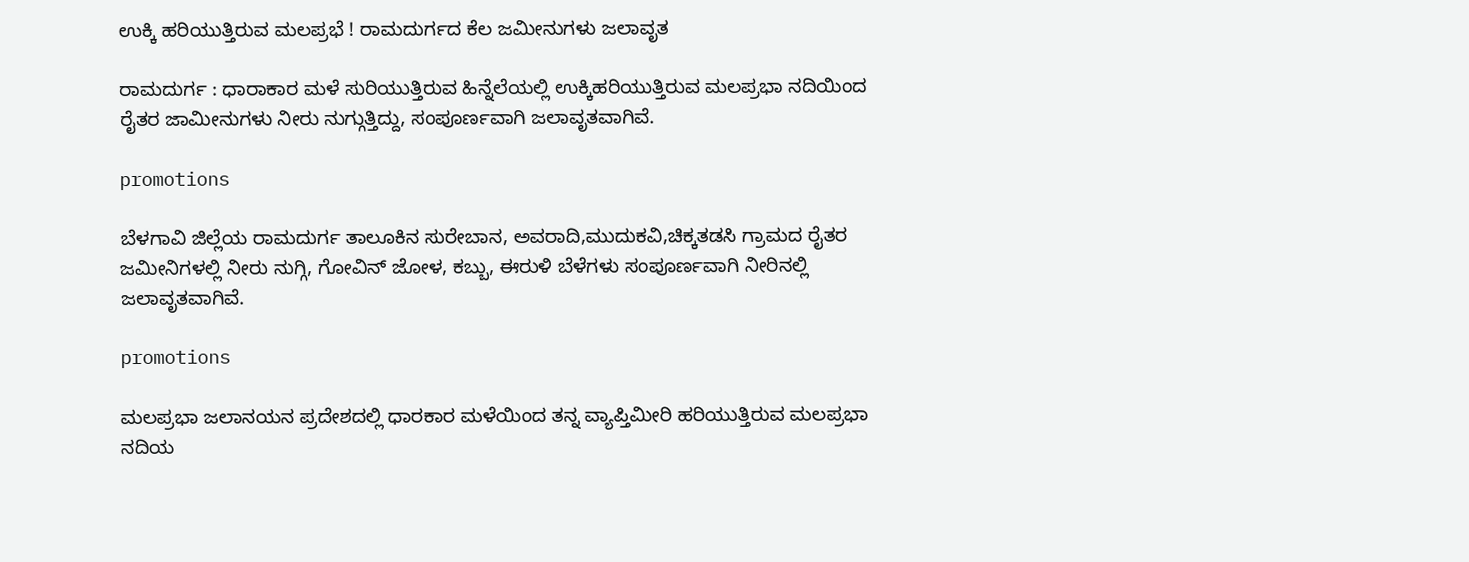ಉಕ್ಕಿ ಹರಿಯುತ್ತಿರುವ ಮಲಪ್ರಭೆ ! ರಾಮದುರ್ಗದ ಕೆಲ ಜಮೀನುಗಳು ಜಲಾವೃತ

ರಾಮದುರ್ಗ : ಧಾರಾಕಾರ ಮಳೆ ಸುರಿಯುತ್ತಿರುವ ಹಿನ್ನೆಲೆಯಲ್ಲಿ ಉಕ್ಕಿಹರಿಯುತ್ತಿರುವ ಮಲಪ್ರಭಾ ನದಿಯಿಂದ ರೈತರ ಜಾಮೀನುಗಳು ನೀರು ನುಗ್ಗುತ್ತಿದ್ದು, ಸಂಪೂರ್ಣವಾಗಿ ಜಲಾವೃತವಾಗಿವೆ.

promotions

ಬೆಳಗಾವಿ ಜಿಲ್ಲೆಯ ರಾಮದುರ್ಗ ತಾಲೂಕಿನ ಸುರೇಬಾನ, ಅವರಾದಿ,ಮುದುಕವಿ,ಚಿಕ್ಕತಡಸಿ ಗ್ರಾಮದ ರೈತರ ಜಮೀನಿಗಳಲ್ಲಿ ನೀರು ನುಗ್ಗಿ, ಗೋವಿನ್ ಜೋಳ, ಕಬ್ಬು, ಈರುಳಿ ಬೆಳೆಗಳು ಸಂಪೂರ್ಣವಾಗಿ ನೀರಿನಲ್ಲಿ ಜಲಾವೃತವಾಗಿವೆ.

promotions

ಮಲಪ್ರಭಾ ಜಲಾನಯನ ಪ್ರದೇಶದಲ್ಲಿ ಧಾರಕಾರ ಮಳೆಯಿಂದ ತನ್ನ ವ್ಯಾಪ್ತಿಮೀರಿ ಹರಿಯುತ್ತಿರುವ ಮಲಪ್ರಭಾ ನದಿಯ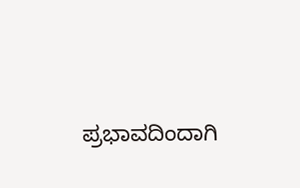ಪ್ರಭಾವದಿಂದಾಗಿ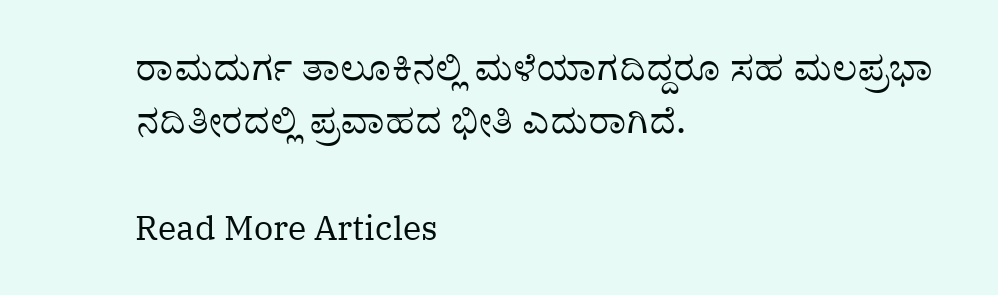ರಾಮದುರ್ಗ ತಾಲೂಕಿನಲ್ಲಿ ಮಳೆಯಾಗದಿದ್ದರೂ ಸಹ ಮಲಪ್ರಭಾ ನದಿತೀರದಲ್ಲಿ ಪ್ರವಾಹದ ಭೀತಿ ಎದುರಾಗಿದೆ.

Read More Articles